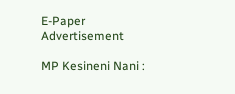E-Paper
Advertisement

MP Kesineni Nani :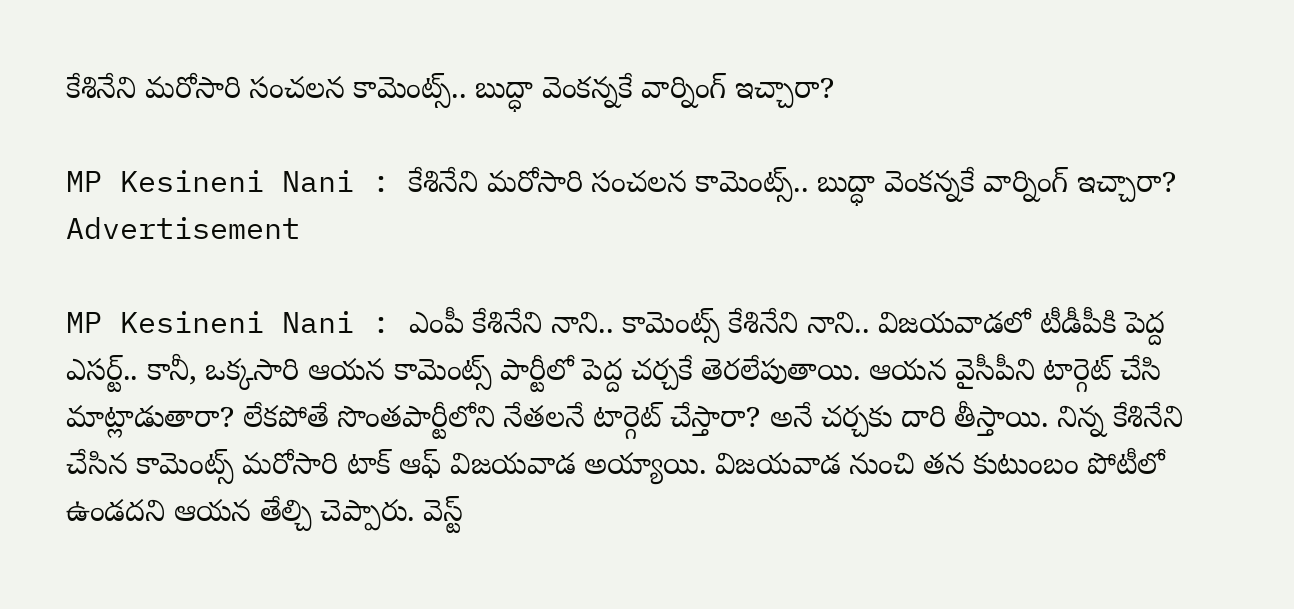కేశినేని మరోసారి సంచలన కామెంట్స్.. బుద్ధా వెంకన్నకే వార్నింగ్ ఇచ్చారా?

MP Kesineni Nani : కేశినేని మరోసారి సంచలన కామెంట్స్.. బుద్ధా వెంకన్నకే వార్నింగ్ ఇచ్చారా?
Advertisement

MP Kesineni Nani : ఎంపీ కేశినేని నాని.. కామెంట్స్ కేశినేని నాని.. విజయవాడలో టీడీపీకి పెద్ద ఎసర్ట్.. కానీ, ఒక్కసారి ఆయన కామెంట్స్ పార్టీలో పెద్ద చర్చకే తెరలేపుతాయి. ఆయన వైసీపీని టార్గెట్ చేసి మాట్లాడుతారా? లేకపోతే సొంతపార్టీలోని నేతలనే టార్గెట్ చేస్తారా? అనే చర్చకు దారి తీస్తాయి. నిన్న కేశినేని చేసిన కామెంట్స్ మరోసారి టాక్ ఆఫ్ విజయవాడ అయ్యాయి. విజయవాడ నుంచి తన కుటుంబం పోటీలో ఉండదని ఆయన తేల్చి చెప్పారు. వెస్ట్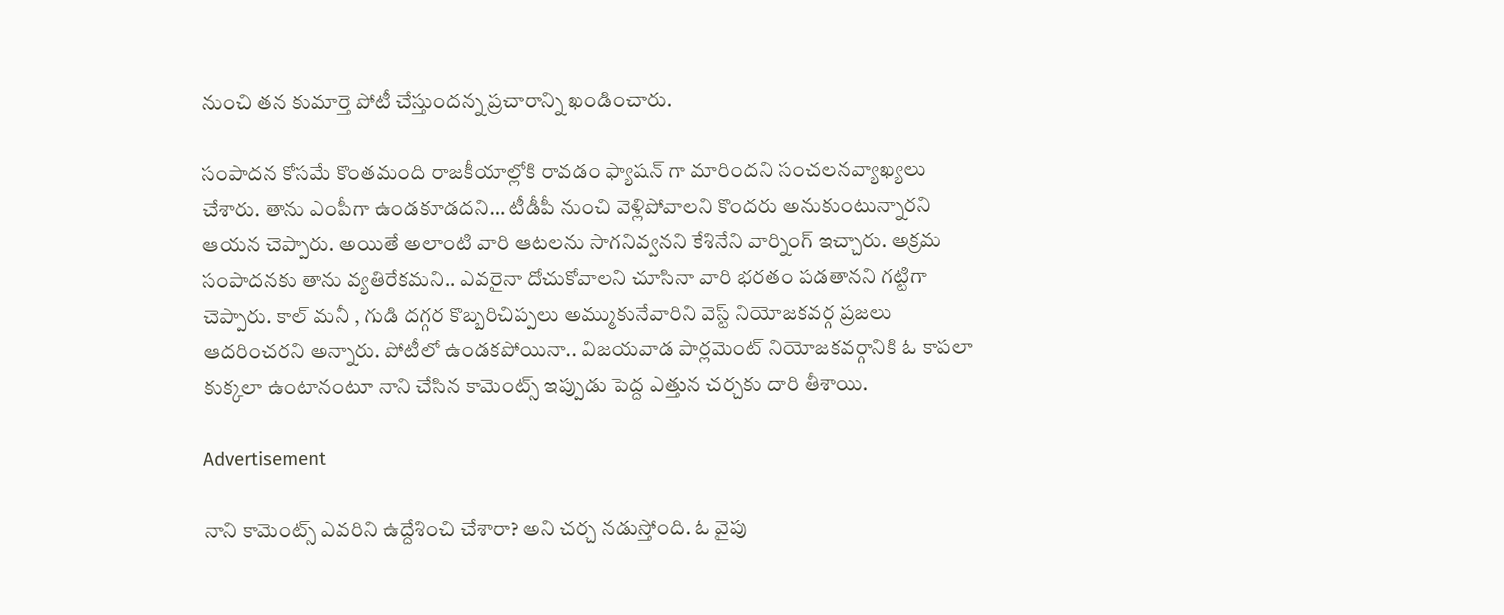నుంచి తన కుమార్తె పోటీ చేస్తుందన్న ప్రచారాన్ని ఖండించారు.

సంపాదన కోసమే కొంతమంది రాజకీయాల్లోకి రావడం ఫ్యాషన్ గా మారిందని సంచలనవ్యాఖ్యలు చేశారు. తాను ఎంపీగా ఉండకూడదని… టీడీపీ నుంచి వెళ్లిపోవాలని కొందరు అనుకుంటున్నారని ఆయన చెప్పారు. అయితే అలాంటి వారి ఆటలను సాగనివ్వనని కేశినేని వార్నింగ్ ఇచ్చారు. అక్రమ సంపాదనకు తాను వ్యతిరేకమని.. ఎవరైనా దోచుకోవాలని చూసినా వారి భరతం పడతానని గట్టిగా చెప్పారు. కాల్ మనీ , గుడి దగ్గర కొబ్బరిచిప్పలు అమ్ముకునేవారిని వెస్ట్ నియోజకవర్గ ప్రజలు ఆదరించరని అన్నారు. పోటీలో ఉండకపోయినా.. విజయవాడ పార్లమెంట్ నియోజకవర్గానికి ఓ కాపలా కుక్కలా ఉంటానంటూ నాని చేసిన కామెంట్స్ ఇప్పుడు పెద్ద ఎత్తున చర్చకు దారి తీశాయి.

Advertisement

నాని కామెంట్స్ ఎవరిని ఉద్దేశించి చేశారా? అని చర్చ నడుస్తోంది. ఓ వైపు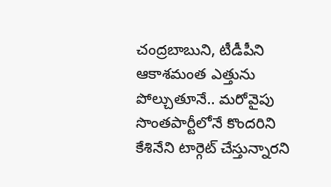చంద్రబాబుని, టీడీపీని ఆకాశమంత ఎత్తును పోల్చుతూనే.. మరోవైపు సొంతపార్టీలోనే కొందరిని కేశినేని టార్గెట్ చేస్తున్నారని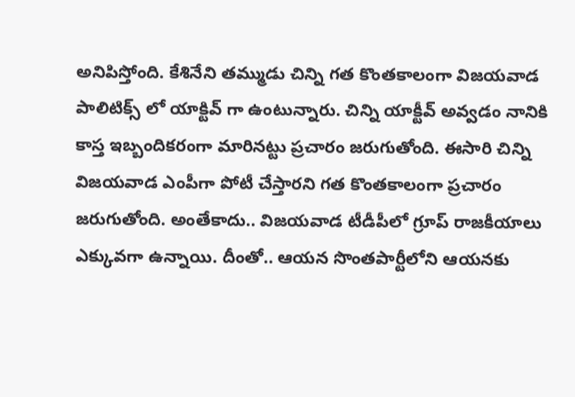అనిపిస్తోంది. కేశినేని తమ్ముడు చిన్ని గత కొంతకాలంగా విజయవాడ పాలిటిక్స్ లో యాక్టివ్ గా ఉంటున్నారు. చిన్ని యాక్టీవ్ అవ్వడం నానికి కాస్త ఇబ్బందికరంగా మారినట్టు ప్రచారం జరుగుతోంది. ఈసారి చిన్ని విజయవాడ ఎంపీగా పోటీ చేస్తారని గత కొంతకాలంగా ప్రచారం జరుగుతోంది. అంతేకాదు.. విజయవాడ టీడీపీలో గ్రూప్ రాజకీయాలు ఎక్కువగా ఉన్నాయి. దీంతో.. ఆయన సొంతపార్టీలోని ఆయనకు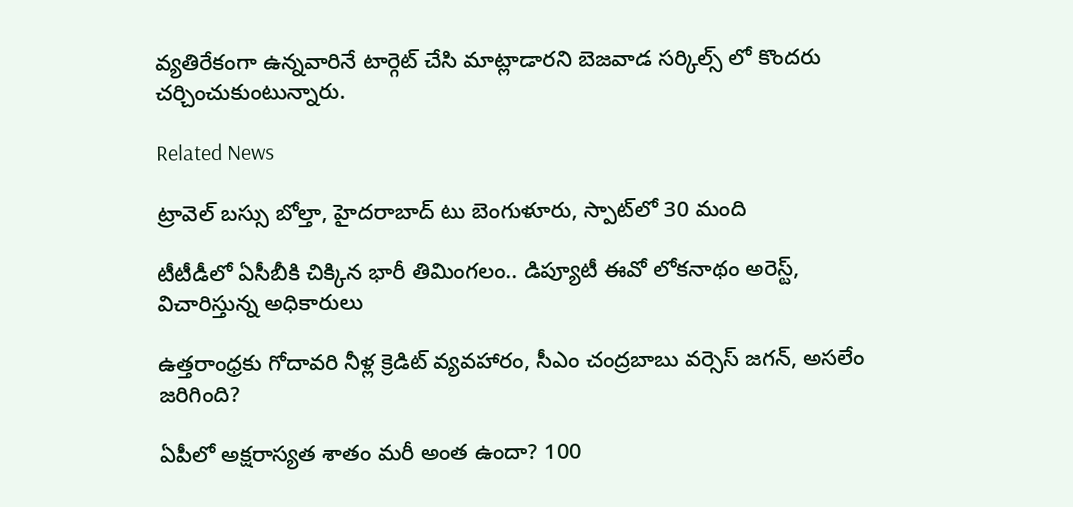వ్యతిరేకంగా ఉన్నవారినే టార్గెట్ చేసి మాట్లాడారని బెజవాడ సర్కిల్స్ లో కొందరు చర్చించుకుంటున్నారు.

Related News

ట్రావెల్ బస్సు బోల్తా, హైదరాబాద్ టు బెంగుళూరు, స్పాట్‌లో 30 మంది

టీటీడీలో ఏసీబీకి చిక్కిన భారీ తిమింగలం.. డిప్యూటీ ఈవో లోకనాథం అరెస్ట్, విచారిస్తున్న అధికారులు

ఉత్తరాంధ్రకు గోదావరి నీళ్ల క్రెడిట్ వ్యవహారం, సీఎం చంద్రబాబు వర్సెస్ జగన్, అసలేం జరిగింది?

ఏపీలో అక్షరాస్యత శాతం మరీ అంత ఉందా? 100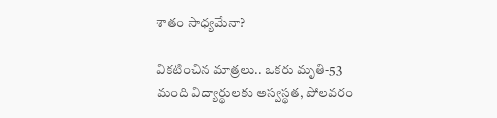శాతం సాధ్యమేనా?

వికటించిన మాత్రలు.. ఒకరు మృతి-53 మంది విద్యార్థులకు అస్వస్థత, పోలవరం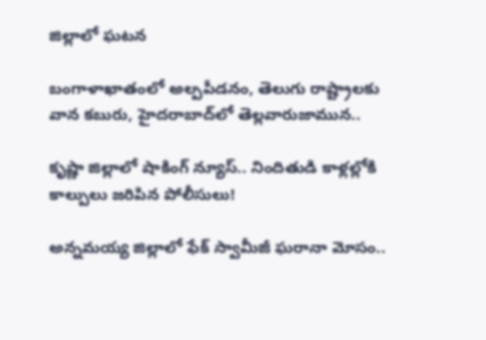జిల్లాలో ఘటన

బంగాళాఖాతంలో అల్పపీడనం, తెలుగు రాష్ట్రాలకు వాన కబురు, హైదరాబాద్‌లో తెల్లవారుజామున..

కృష్ణా జిల్లాలో షాకింగ్ న్యూస్.. నిందితుడి కాళ్లల్లోకి కాల్పులు జరిపిన పోలీసులు!

అన్నమయ్య జిల్లాలో ఫేక్ స్వామీజీ ఘరానా మోసం..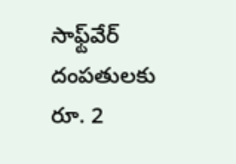సాఫ్ట్‌వేర్ దంపతులకు రూ. 2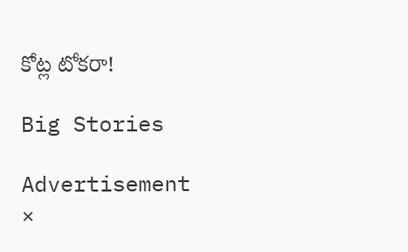కోట్ల టోకరా!

Big Stories

Advertisement
×